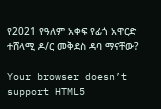የ2021 የዓለም አቀፍ የፊጎ አዋርድ ተሸላሚ ዶ/ር መቅደስ ዳባ ማናቸው?

Your browser doesn’t support HTML5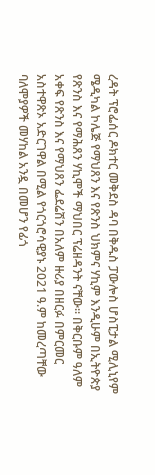ረዳት ፕሮፌሰር ዶክተር መቅደስ ዳባ በቅዱስ ፓውሎስ ሆስፒታል ሚሊኒየም ሜዲካል ኮሌጅ የማህጸን እና የጽንስ ህክምና ሃኪም እንዲሁም በኢትዮጵያ  የጽንስ እና የማሕጸን ሃኪሞች ማህበር ፕሬዘዳንት ናቸው፡፡ በቅርቡም ዓለም አቀፍ የጽንስ እና የማህጸን ፌደሬሽን በአለም ዙሪያ በዘርፉ በምርመር አስተዋጽኦ አድርገዋል በሚል የጎርጎሮሳዊያኑ 2021 ዓ.ም ከመረጣቸው ባለሞያዎች መሃከል አንዷ በመሆን የፊጎ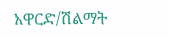አዋርድ/ሽልማት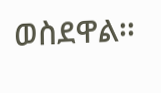ወስደዋል፡፡